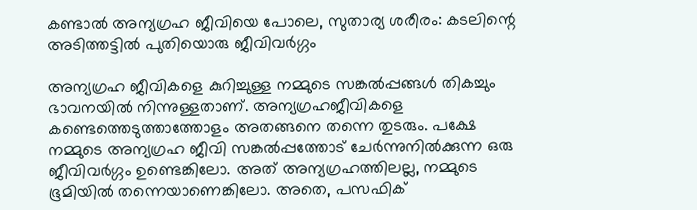കണ്ടാല്‍ അന്യഗ്രഹ ജീവിയെ പോലെ, സുതാര്യ ശരീരം: കടലിന്റെ അടിത്തട്ടില്‍ പുതിയൊരു ജീവിവര്‍ഗ്ഗം

അന്യഗ്രഹ ജീവികളെ കുറിച്ചുള്ള നമ്മുടെ സങ്കല്‍പ്പങ്ങള്‍ തികച്ചും ഭാവനയില്‍ നിന്നുള്ളതാണ്. അന്യഗ്രഹജീവികളെ കണ്ടെത്തെടുത്താത്തോളം അതങ്ങനെ തന്നെ തുടരും. പക്ഷേ നമ്മുടെ അന്യഗ്രഹ ജീവി സങ്കല്‍പ്പത്തോട് ചേര്‍ന്നുനില്‍ക്കുന്ന ഒരു ജീവിവര്‍ഗ്ഗം ഉണ്ടെങ്കിലോ. അത് അന്യഗ്രഹത്തിലല്ല, നമ്മുടെ ഭൂമിയില്‍ തന്നെയാണെങ്കിലോ. അതെ, പസഫിക്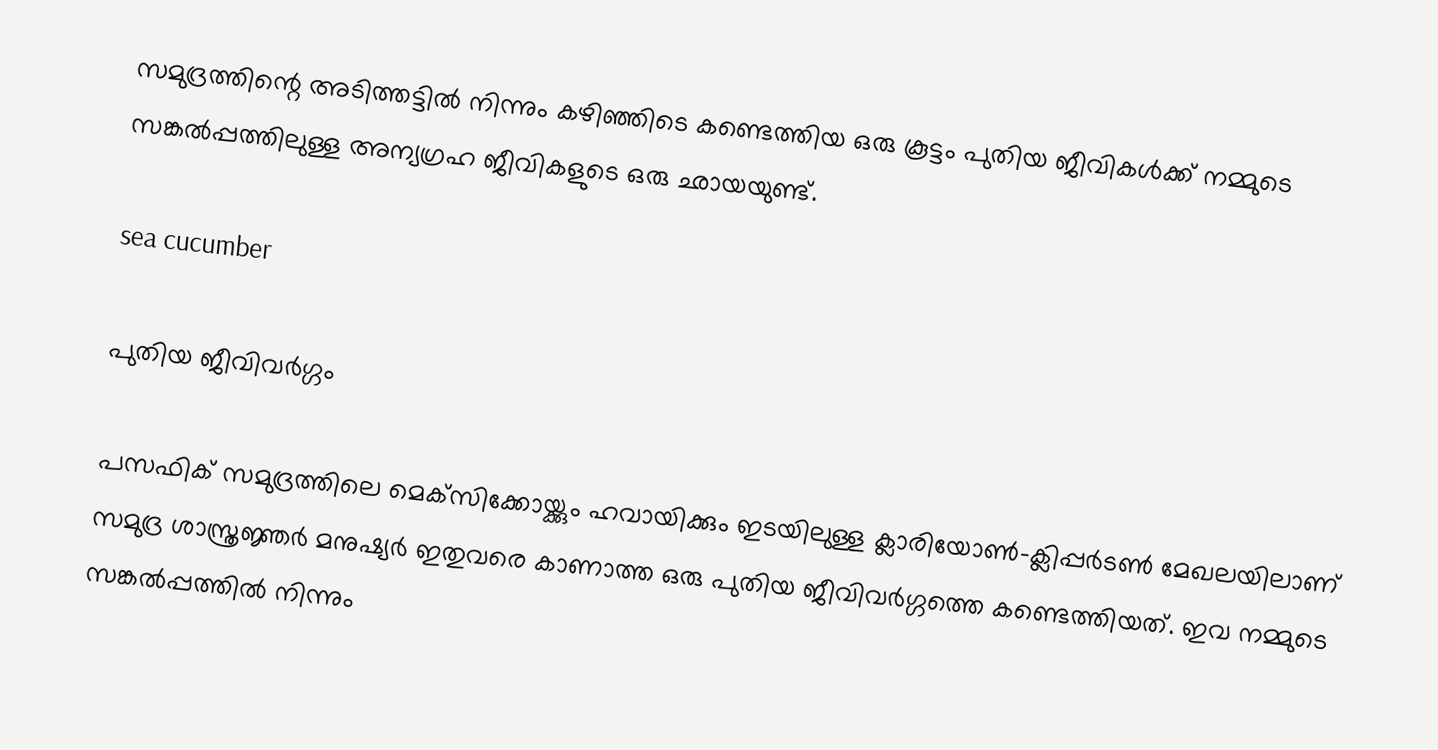സമുദ്രത്തിന്റെ അടിത്തട്ടില്‍ നിന്നും കഴിഞ്ഞിടെ കണ്ടെത്തിയ ഒരു കൂട്ടം പുതിയ ജീവികള്‍ക്ക് നമ്മുടെ സങ്കല്‍പ്പത്തിലുള്ള അന്യഗ്രഹ ജീവികളുടെ ഒരു ഛായയുണ്ട്.

sea cucumber

പുതിയ ജീവിവര്‍ഗ്ഗം

പസഫിക് സമുദ്രത്തിലെ മെക്‌സിക്കോയ്ക്കും ഹവായിക്കും ഇടയിലുള്ള ക്ലാരിയോണ്‍-ക്ലിപ്പര്‍ടണ്‍ മേഖലയിലാണ് സമുദ്ര ശാസ്ത്രജ്ഞര്‍ മനുഷ്യര്‍ ഇതുവരെ കാണാത്ത ഒരു പുതിയ ജീവിവര്‍ഗ്ഗത്തെ കണ്ടെത്തിയത്. ഇവ നമ്മുടെ സങ്കല്‍പ്പത്തില്‍ നിന്നും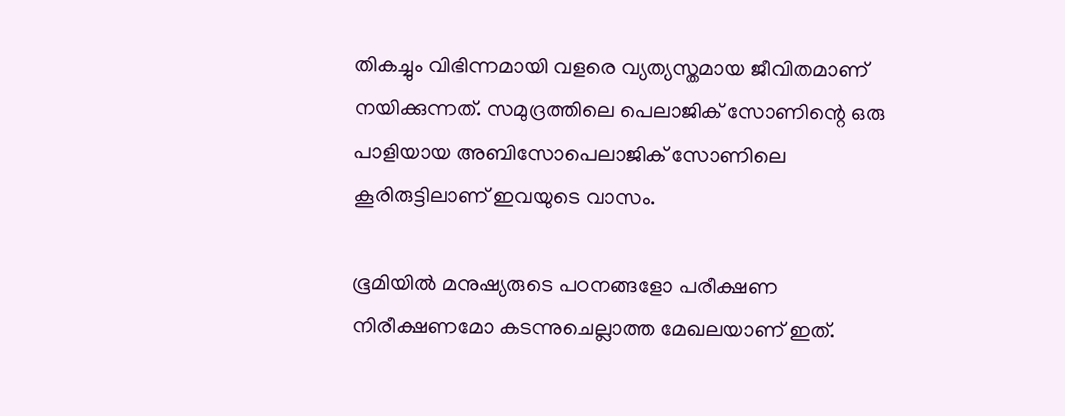തികച്ചും വിഭിന്നമായി വളരെ വ്യത്യസ്തമായ ജീവിതമാണ് നയിക്കുന്നത്. സമുദ്രത്തിലെ പെലാജിക് സോണിന്റെ ഒരു പാളിയായ അബിസോപെലാജിക് സോണിലെ കൂരിരുട്ടിലാണ് ഇവയുടെ വാസം.

ഭൂമിയില്‍ മനുഷ്യരുടെ പഠനങ്ങളോ പരീക്ഷണ നിരീക്ഷണമോ കടന്നുചെല്ലാത്ത മേഖലയാണ് ഇത്.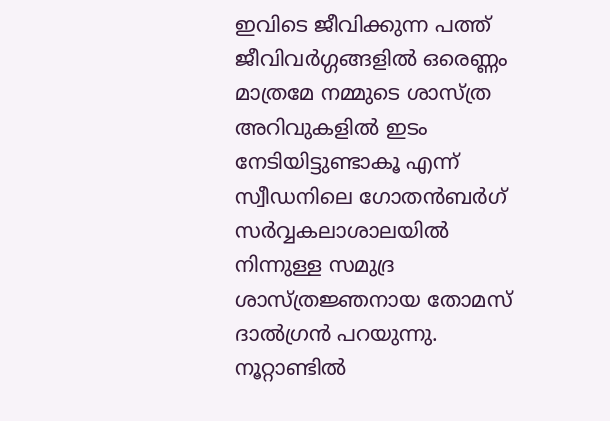ഇവിടെ ജീവിക്കുന്ന പത്ത് ജീവിവര്‍ഗ്ഗങ്ങളില്‍ ഒരെണ്ണം മാത്രമേ നമ്മുടെ ശാസ്ത്ര അറിവുകളില്‍ ഇടം നേടിയിട്ടുണ്ടാകൂ എന്ന് സ്വീഡനിലെ ഗോതന്‍ബര്‍ഗ് സര്‍വ്വകലാശാലയില്‍ നിന്നുള്ള സമുദ്ര ശാസ്ത്രജ്ഞനായ തോമസ് ദാല്‍ഗ്രന്‍ പറയുന്നു. നൂറ്റാണ്ടില്‍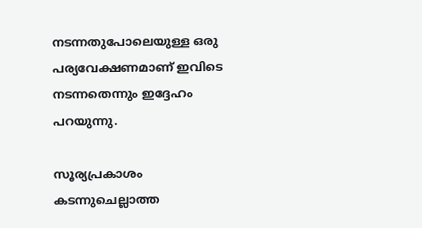നടന്നതുപോലെയുള്ള ഒരു പര്യവേക്ഷണമാണ് ഇവിടെ നടന്നതെന്നും ഇദ്ദേഹം പറയുന്നു.

സൂര്യപ്രകാശം കടന്നുചെല്ലാത്ത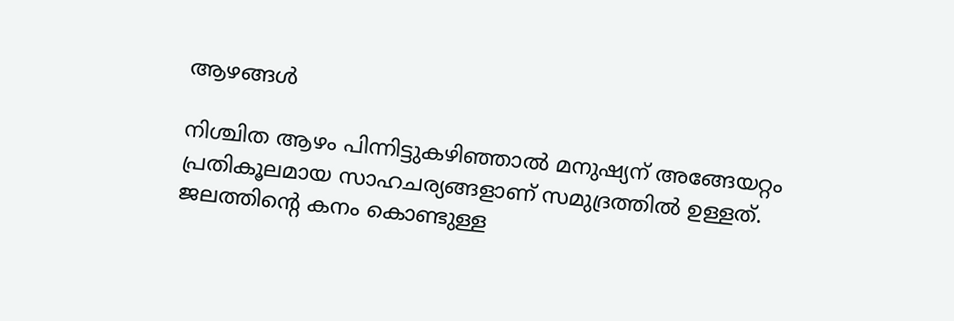ആഴങ്ങള്‍

നിശ്ചിത ആഴം പിന്നിട്ടുകഴിഞ്ഞാല്‍ മനുഷ്യന് അങ്ങേയറ്റം പ്രതികൂലമായ സാഹചര്യങ്ങളാണ് സമുദ്രത്തില്‍ ഉള്ളത്. ജലത്തിന്റെ കനം കൊണ്ടുള്ള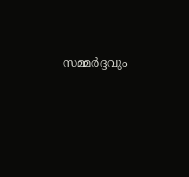സമ്മര്‍ദ്ദവും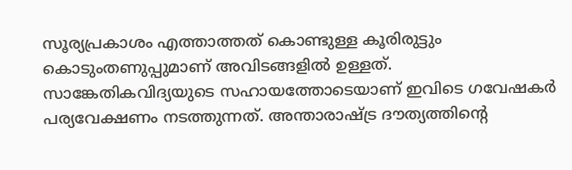സൂര്യപ്രകാശം എത്താത്തത് കൊണ്ടുള്ള കൂരിരുട്ടും കൊടുംതണുപ്പുമാണ് അവിടങ്ങളില്‍ ഉള്ളത്. സാങ്കേതികവിദ്യയുടെ സഹായത്തോടെയാണ് ഇവിടെ ഗവേഷകര്‍ പര്യവേക്ഷണം നടത്തുന്നത്. അന്താരാഷ്ട്ര ദൗത്യത്തിന്റെ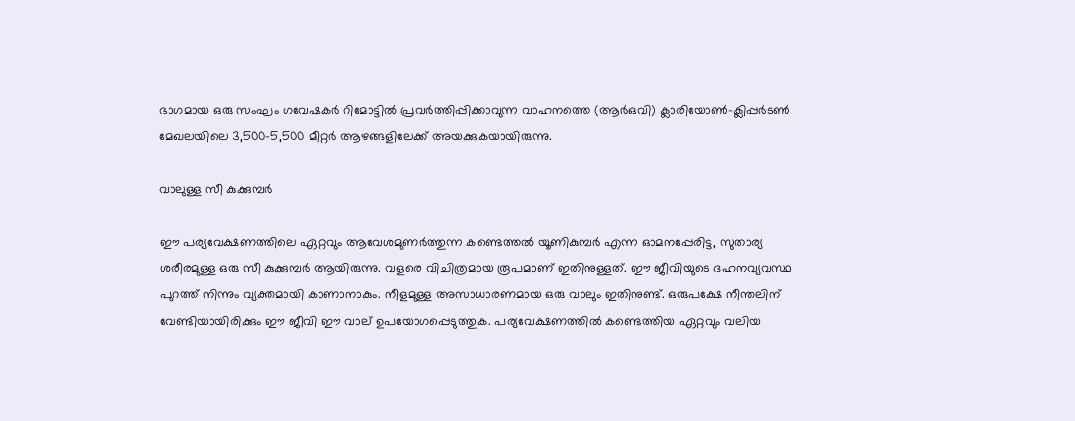ഭാഗമായ ഒരു സംഘം ഗവേഷകര്‍ റിമോട്ടില്‍ പ്രവര്‍ത്തിപ്പിക്കാവുന്ന വാഹനത്തെ (ആര്‍ഒവി) ക്ലാരിയോണ്‍-ക്ലിപ്പര്‍ടണ്‍ മേഖലയിലെ 3,500-5,500 മീറ്റര്‍ ആഴങ്ങളിലേക്ക് അയക്കുകയായിരുന്നു.

വാലുള്ള സീ കുക്കുമ്പര്‍

ഈ പര്യവേക്ഷണത്തിലെ ഏറ്റവും ആവേശമുണര്‍ത്തുന്ന കണ്ടെത്തല്‍ യൂണികുമ്പര്‍ എന്ന ഓമനപ്പേരിട്ട, സുതാര്യ ശരീരമുള്ള ഒരു സീ കുക്കുമ്പര്‍ ആയിരുന്നു. വളരെ വിചിത്രമായ രൂപമാണ് ഇതിനുള്ളത്. ഈ ജീവിയുടെ ദഹനവ്യവസ്ഥ പുറത്ത് നിന്നും വ്യക്തമായി കാണാനാകും. നീളമുള്ള അസാധാരണമായ ഒരു വാലും ഇതിനുണ്ട്. ഒരുപക്ഷേ നീന്തലിന് വേണ്ടിയായിരിക്കും ഈ ജീവി ഈ വാല് ഉപയോഗപ്പെടുത്തുക. പര്യവേക്ഷണത്തില്‍ കണ്ടെത്തിയ ഏറ്റവും വലിയ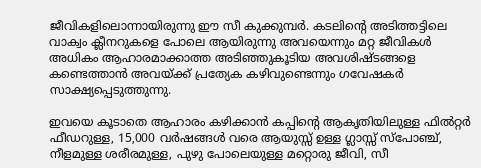ജീവികളിലൊന്നായിരുന്നു ഈ സീ കുക്കുമ്പര്‍. കടലിന്റെ അടിത്തട്ടിലെ വാക്വം ക്ലീനറുകളെ പോലെ ആയിരുന്നു അവയെന്നും മറ്റ ജീവികള്‍ അധികം ആഹാരമാക്കാത്ത അടിഞ്ഞുകൂടിയ അവശിഷ്ടങ്ങളെ കണ്ടെത്താന്‍ അവയ്ക്ക് പ്രത്യേക കഴിവുണ്ടെന്നും ഗവേഷകര്‍ സാക്ഷ്യപ്പെടുത്തുന്നു.

ഇവയെ കൂടാതെ ആഹാരം കഴിക്കാന്‍ കപ്പിന്റെ ആകൃതിയിലുള്ള ഫില്‍റ്റര്‍ ഫീഡറുള്ള, 15,000 വര്‍ഷങ്ങള്‍ വരെ ആയുസ്സ് ഉള്ള ഗ്ലാസ്സ് സ്‌പോഞ്ച്, നീളമുള്ള ശരീരമുള്ള, പുഴു പോലെയുള്ള മറ്റൊരു ജീവി, സീ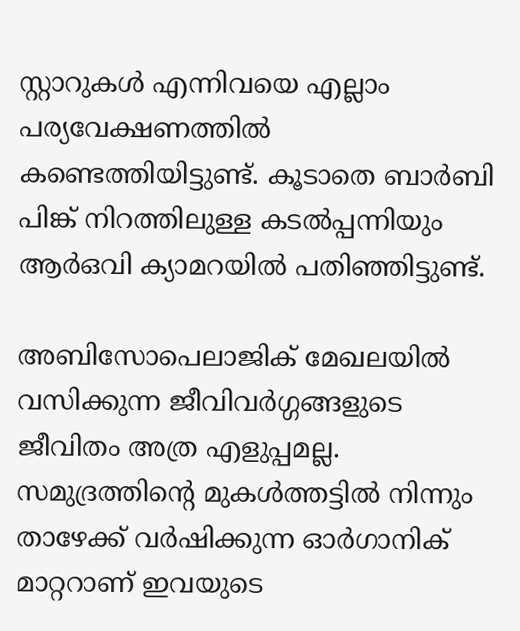സ്റ്റാറുകള്‍ എന്നിവയെ എല്ലാം പര്യവേക്ഷണത്തില്‍ കണ്ടെത്തിയിട്ടുണ്ട്. കൂടാതെ ബാര്‍ബി പിങ്ക് നിറത്തിലുള്ള കടല്‍പ്പന്നിയും ആര്‍ഒവി ക്യാമറയില്‍ പതിഞ്ഞിട്ടുണ്ട്.

അബിസോപെലാജിക് മേഖലയില്‍ വസിക്കുന്ന ജീവിവര്‍ഗ്ഗങ്ങളുടെ ജീവിതം അത്ര എളുപ്പമല്ല. സമുദ്രത്തിന്റെ മുകള്‍ത്തട്ടില്‍ നിന്നും താഴേക്ക് വര്‍ഷിക്കുന്ന ഓര്‍ഗാനിക് മാറ്ററാണ് ഇവയുടെ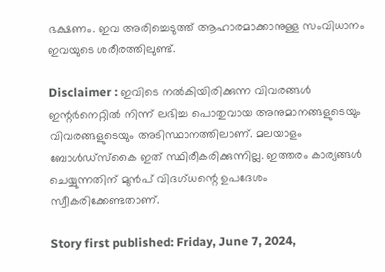ഭക്ഷണം. ഇവ അരിച്ചെടുത്ത് ആഹാരമാക്കാനുള്ള സംവിധാനം ഇവയുടെ ശരീരത്തിലുണ്ട്.

Disclaimer : ഇവിടെ നല്‍കിയിരിക്കുന്ന വിവരങ്ങള്‍ ഇന്റര്‍നെറ്റില്‍ നിന്ന് ലഭിച്ച പൊതുവായ അനുമാനങ്ങളുടെയും വിവരങ്ങളുടെയും അടിസ്ഥാനത്തിലാണ്. മലയാളം ബോള്‍ഡ്സ്‌കൈ ഇത് സ്ഥിരീകരിക്കുന്നില്ല. ഇത്തരം കാര്യങ്ങള്‍ ചെയ്യുന്നതിന് മുന്‍പ് വിദഗ്ധന്റെ ഉപദേശം സ്വീകരിക്കേണ്ടതാണ്.

Story first published: Friday, June 7, 2024,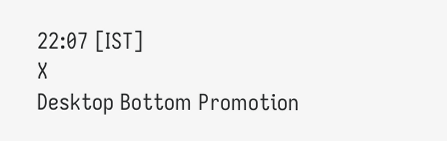22:07 [IST]
X
Desktop Bottom Promotion